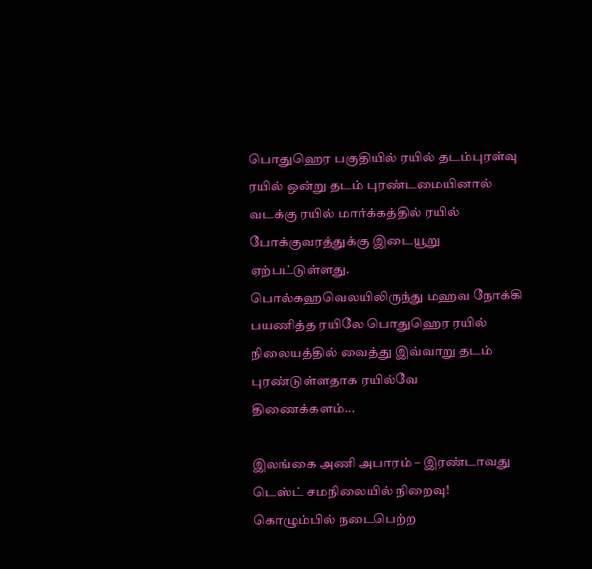பொதுஹெர பகுதியில் ரயில் தடம்புரள்வு
ரயில் ஒன்று தடம் புரண்டமையினால் வடக்கு ரயில் மார்க்கத்தில் ரயில் போக்குவரத்துக்கு இடையூறு ஏற்பட்டுள்ளது.
பொல்கஹவெலயிலிருந்து மஹவ நோக்கி பயணித்த ரயிலே பொதுஹெர ரயில் நிலையத்தில் வைத்து இவ்வாறு தடம் புரண்டுள்ளதாக ரயில்வே திணைக்களம்...

இலங்கை அணி அபாரம் – இரண்டாவது டெஸ்ட் சமநிலையில் நிறைவு!
கொழும்பில் நடைபெற்ற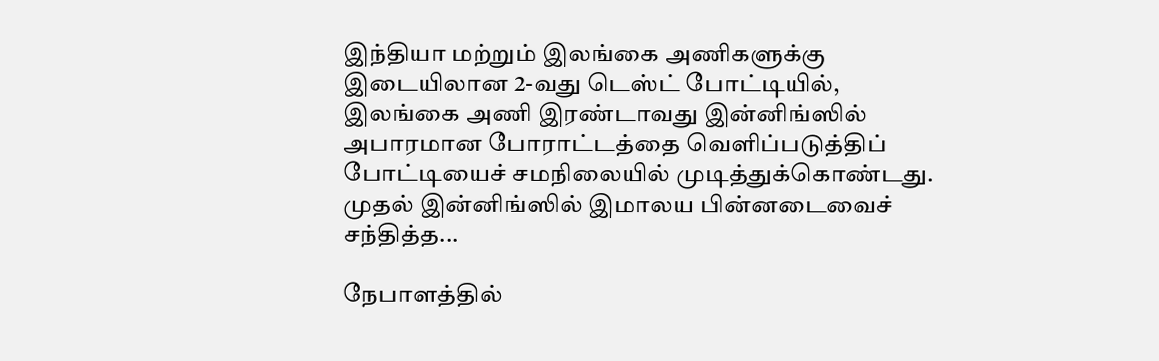இந்தியா மற்றும் இலங்கை அணிகளுக்கு இடையிலான 2-வது டெஸ்ட் போட்டியில், இலங்கை அணி இரண்டாவது இன்னிங்ஸில் அபாரமான போராட்டத்தை வெளிப்படுத்திப் போட்டியைச் சமநிலையில் முடித்துக்கொண்டது.
முதல் இன்னிங்ஸில் இமாலய பின்னடைவைச் சந்தித்த...

நேபாளத்தில்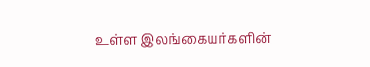உள்ள இலங்கையர்களின்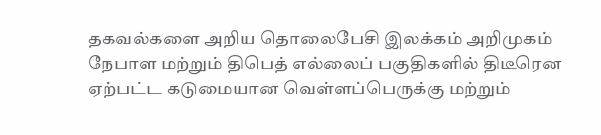தகவல்களை அறிய தொலைபேசி இலக்கம் அறிமுகம்
நேபாள மற்றும் திபெத் எல்லைப் பகுதிகளில் திடீரென ஏற்பட்ட கடுமையான வெள்ளப்பெருக்கு மற்றும்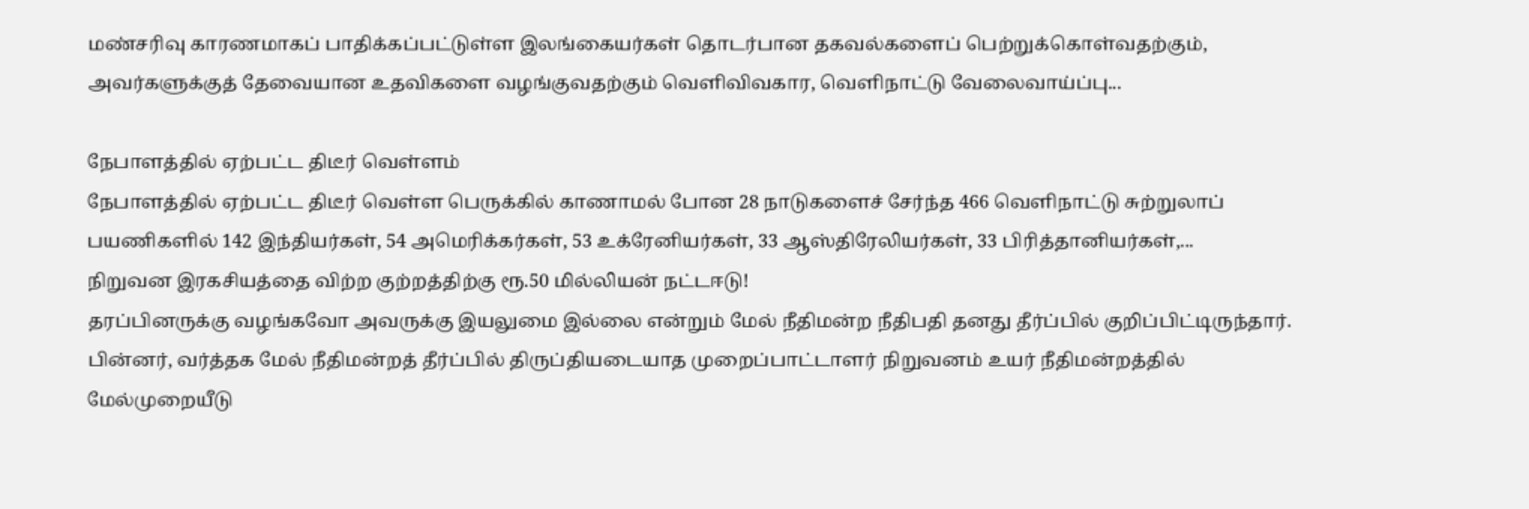மண்சரிவு காரணமாகப் பாதிக்கப்பட்டுள்ள இலங்கையர்கள் தொடர்பான தகவல்களைப் பெற்றுக்கொள்வதற்கும், அவர்களுக்குத் தேவையான உதவிகளை வழங்குவதற்கும் வெளிவிவகார, வெளிநாட்டு வேலைவாய்ப்பு...

நேபாளத்தில் ஏற்பட்ட திடீர் வெள்ளம்
நேபாளத்தில் ஏற்பட்ட திடீர் வெள்ள பெருக்கில் காணாமல் போன 28 நாடுகளைச் சேர்ந்த 466 வெளிநாட்டு சுற்றுலாப் பயணிகளில் 142 இந்தியர்கள், 54 அமெரிக்கர்கள், 53 உக்ரேனியர்கள், 33 ஆஸ்திரேலியர்கள், 33 பிரித்தானியர்கள்,...
நிறுவன இரகசியத்தை விற்ற குற்றத்திற்கு ரூ.50 மில்லியன் நட்டஈடு!
தரப்பினருக்கு வழங்கவோ அவருக்கு இயலுமை இல்லை என்றும் மேல் நீதிமன்ற நீதிபதி தனது தீர்ப்பில் குறிப்பிட்டிருந்தார்.
பின்னர், வர்த்தக மேல் நீதிமன்றத் தீர்ப்பில் திருப்தியடையாத முறைப்பாட்டாளர் நிறுவனம் உயர் நீதிமன்றத்தில் மேல்முறையீடு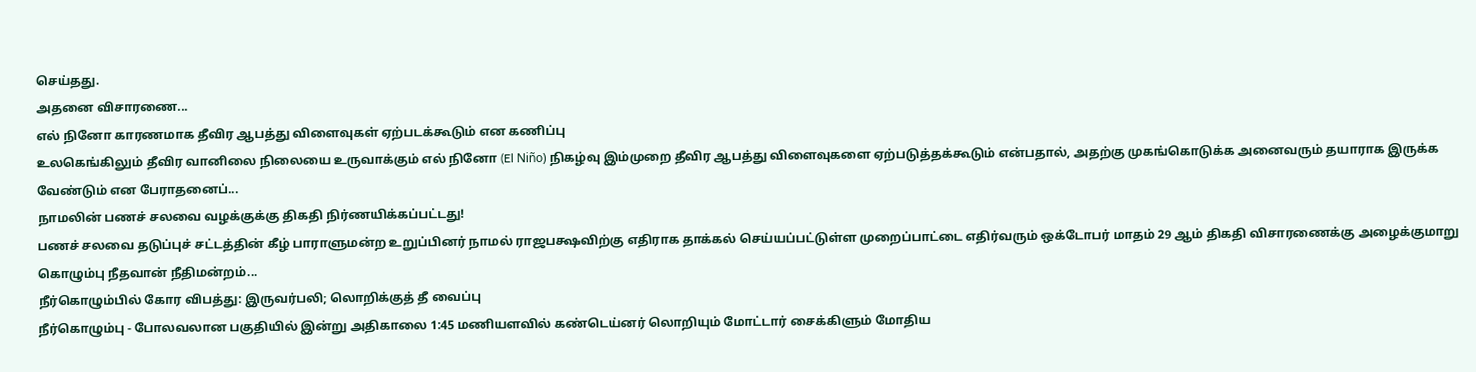செய்தது.
அதனை விசாரணை...
எல் நினோ காரணமாக தீவிர ஆபத்து விளைவுகள் ஏற்படக்கூடும் என கணிப்பு
உலகெங்கிலும் தீவிர வானிலை நிலையை உருவாக்கும் எல் நினோ (El Niño) நிகழ்வு இம்முறை தீவிர ஆபத்து விளைவுகளை ஏற்படுத்தக்கூடும் என்பதால், அதற்கு முகங்கொடுக்க அனைவரும் தயாராக இருக்க வேண்டும் என பேராதனைப்...
நாமலின் பணச் சலவை வழக்குக்கு திகதி நிர்ணயிக்கப்பட்டது!
பணச் சலவை தடுப்புச் சட்டத்தின் கீழ் பாராளுமன்ற உறுப்பினர் நாமல் ராஜபக்ஷவிற்கு எதிராக தாக்கல் செய்யப்பட்டுள்ள முறைப்பாட்டை எதிர்வரும் ஒக்டோபர் மாதம் 29 ஆம் திகதி விசாரணைக்கு அழைக்குமாறு கொழும்பு நீதவான் நீதிமன்றம்...
நீர்கொழும்பில் கோர விபத்து: இருவர்பலி; லொறிக்குத் தீ வைப்பு
நீர்கொழும்பு - போலவலான பகுதியில் இன்று அதிகாலை 1:45 மணியளவில் கண்டெய்னர் லொறியும் மோட்டார் சைக்கிளும் மோதிய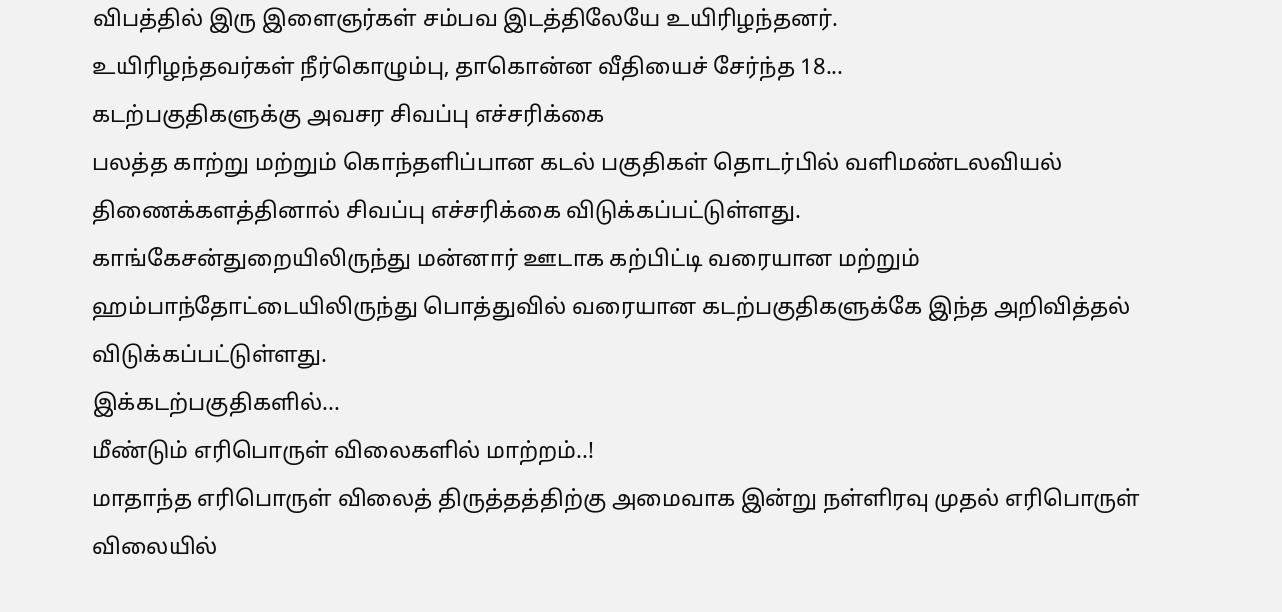விபத்தில் இரு இளைஞர்கள் சம்பவ இடத்திலேயே உயிரிழந்தனர்.
உயிரிழந்தவர்கள் நீர்கொழும்பு, தாகொன்ன வீதியைச் சேர்ந்த 18...
கடற்பகுதிகளுக்கு அவசர சிவப்பு எச்சரிக்கை
பலத்த காற்று மற்றும் கொந்தளிப்பான கடல் பகுதிகள் தொடர்பில் வளிமண்டலவியல் திணைக்களத்தினால் சிவப்பு எச்சரிக்கை விடுக்கப்பட்டுள்ளது.
காங்கேசன்துறையிலிருந்து மன்னார் ஊடாக கற்பிட்டி வரையான மற்றும் ஹம்பாந்தோட்டையிலிருந்து பொத்துவில் வரையான கடற்பகுதிகளுக்கே இந்த அறிவித்தல் விடுக்கப்பட்டுள்ளது.
இக்கடற்பகுதிகளில்...
மீண்டும் எரிபொருள் விலைகளில் மாற்றம்..!
மாதாந்த எரிபொருள் விலைத் திருத்தத்திற்கு அமைவாக இன்று நள்ளிரவு முதல் எரிபொருள் விலையில்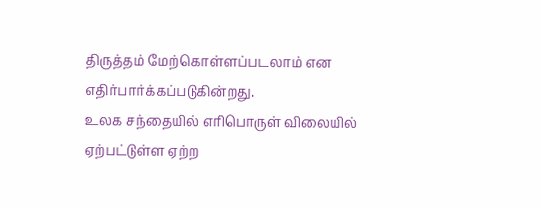திருத்தம் மேற்கொள்ளப்படலாம் என எதிர்பார்க்கப்படுகின்றது.
உலக சந்தையில் எரிபொருள் விலையில் ஏற்பட்டுள்ள ஏற்ற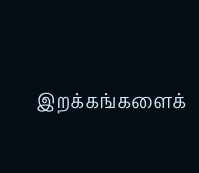இறக்கங்களைக்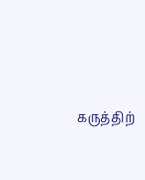கருத்திற்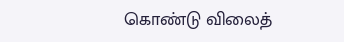கொண்டு விலைத்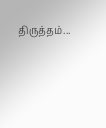திருத்தம்...